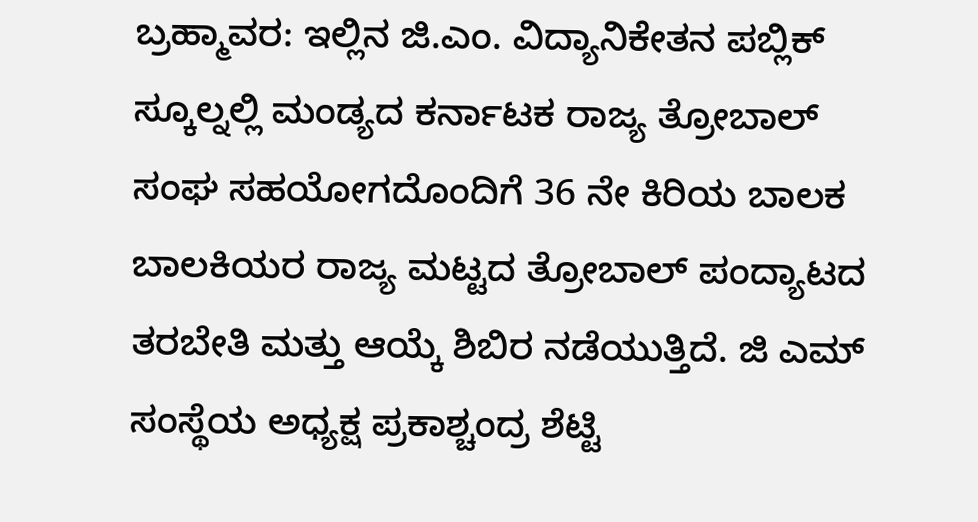ಬ್ರಹ್ಮಾವರ: ಇಲ್ಲಿನ ಜಿ.ಎಂ. ವಿದ್ಯಾನಿಕೇತನ ಪಬ್ಲಿಕ್ ಸ್ಕೂಲ್ನಲ್ಲಿ ಮಂಡ್ಯದ ಕರ್ನಾಟಕ ರಾಜ್ಯ ತ್ರೋಬಾಲ್ ಸಂಘ ಸಹಯೋಗದೊಂದಿಗೆ 36 ನೇ ಕಿರಿಯ ಬಾಲಕ ಬಾಲಕಿಯರ ರಾಜ್ಯ ಮಟ್ಟದ ತ್ರೋಬಾಲ್ ಪಂದ್ಯಾಟದ ತರಬೇತಿ ಮತ್ತು ಆಯ್ಕೆ ಶಿಬಿರ ನಡೆಯುತ್ತಿದೆ. ಜಿ ಎಮ್ ಸಂಸ್ಥೆಯ ಅಧ್ಯಕ್ಷ ಪ್ರಕಾಶ್ಚಂದ್ರ ಶೆಟ್ಟಿ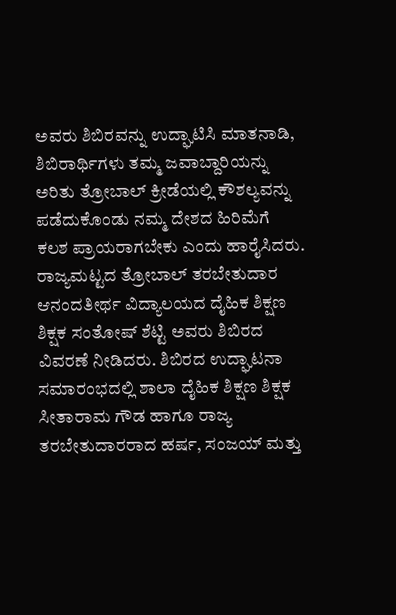ಅವರು ಶಿಬಿರವನ್ನು ಉದ್ಘಾಟಿಸಿ ಮಾತನಾಡಿ, ಶಿಬಿರಾರ್ಥಿಗಳು ತಮ್ಮ ಜವಾಬ್ದಾರಿಯನ್ನು ಅರಿತು ತ್ರೋಬಾಲ್ ಕ್ರೀಡೆಯಲ್ಲಿ ಕೌಶಲ್ಯವನ್ನು ಪಡೆದುಕೊಂಡು ನಮ್ಮ ದೇಶದ ಹಿರಿಮೆಗೆ ಕಲಶ ಪ್ರಾಯರಾಗಬೇಕು ಎಂದು ಹಾರೈಸಿದರು.
ರಾಜ್ಯಮಟ್ಟದ ತ್ರೋಬಾಲ್ ತರಬೇತುದಾರ ಆನಂದತೀರ್ಥ ವಿದ್ಯಾಲಯದ ದೈಹಿಕ ಶಿಕ್ಷಣ ಶಿಕ್ಷಕ ಸಂತೋಷ್ ಶೆಟ್ಟಿ ಅವರು ಶಿಬಿರದ ವಿವರಣೆ ನೀಡಿದರು. ಶಿಬಿರದ ಉದ್ಘಾಟನಾ ಸಮಾರಂಭದಲ್ಲಿ ಶಾಲಾ ದೈಹಿಕ ಶಿಕ್ಷಣ ಶಿಕ್ಷಕ ಸೀತಾರಾಮ ಗೌಡ ಹಾಗೂ ರಾಜ್ಯ ತರಬೇತುದಾರರಾದ ಹರ್ಷ, ಸಂಜಯ್ ಮತ್ತು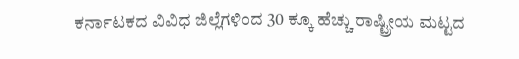ಕರ್ನಾಟಕದ ವಿವಿಧ ಜಿಲ್ಲೆಗಳಿಂದ 30 ಕ್ಕೂ ಹೆಚ್ಚು ರಾಷ್ಟ್ರೀಯ ಮಟ್ಟದ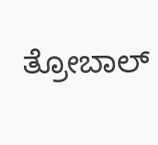ತ್ರೋಬಾಲ್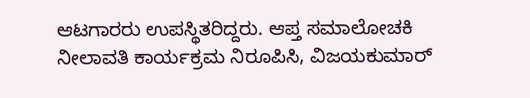ಆಟಗಾರರು ಉಪಸ್ಥಿತರಿದ್ದರು. ಆಪ್ತ ಸಮಾಲೋಚಕಿ ನೀಲಾವತಿ ಕಾರ್ಯಕ್ರಮ ನಿರೂಪಿಸಿ, ವಿಜಯಕುಮಾರ್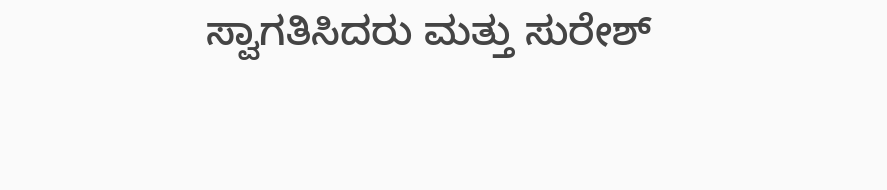ಸ್ವಾಗತಿಸಿದರು ಮತ್ತು ಸುರೇಶ್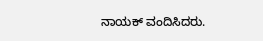ನಾಯಕ್ ವಂದಿಸಿದರು.